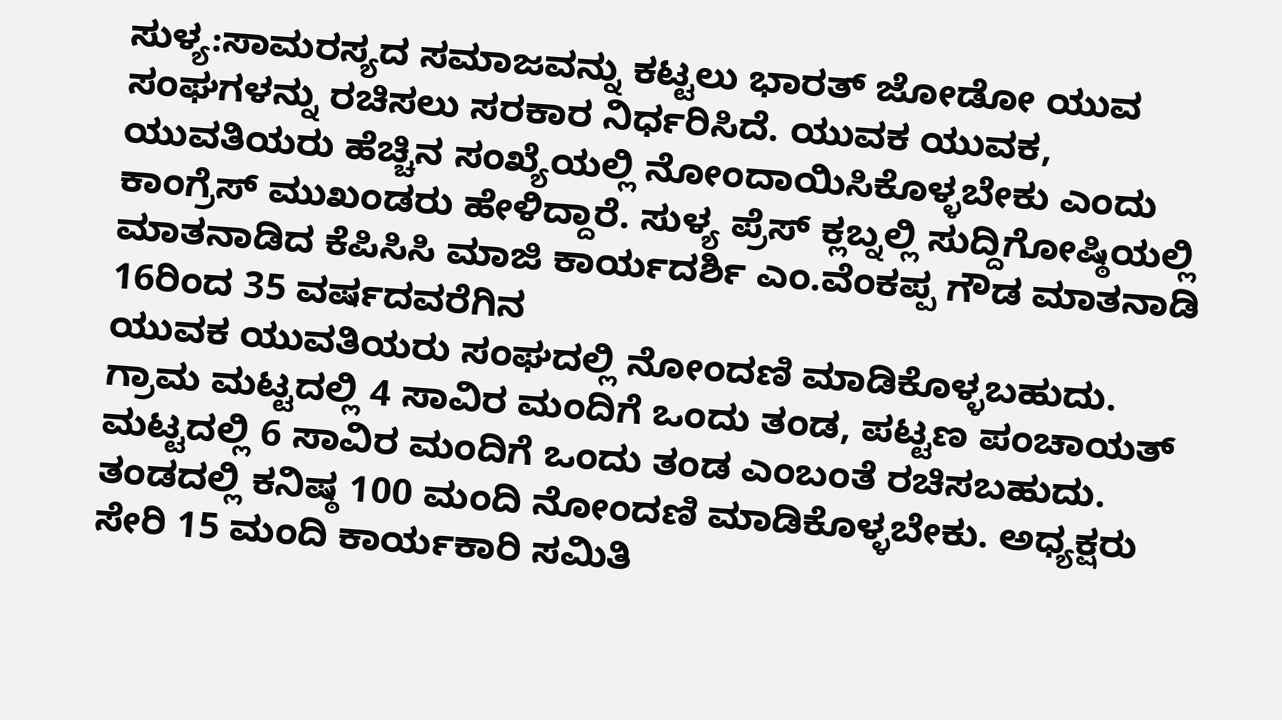ಸುಳ್ಯ:ಸಾಮರಸ್ಯದ ಸಮಾಜವನ್ನು ಕಟ್ಟಲು ಭಾರತ್ ಜೋಡೋ ಯುವ ಸಂಘಗಳನ್ನು ರಚಿಸಲು ಸರಕಾರ ನಿರ್ಧರಿಸಿದೆ. ಯುವಕ ಯುವಕ, ಯುವತಿಯರು ಹೆಚ್ಚಿನ ಸಂಖ್ಯೆಯಲ್ಲಿ ನೋಂದಾಯಿಸಿಕೊಳ್ಳಬೇಕು ಎಂದು ಕಾಂಗ್ರೆಸ್ ಮುಖಂಡರು ಹೇಳಿದ್ದಾರೆ. ಸುಳ್ಯ ಪ್ರೆಸ್ ಕ್ಲಬ್ನಲ್ಲಿ ಸುದ್ದಿಗೋಷ್ಠಿಯಲ್ಲಿ ಮಾತನಾಡಿದ ಕೆಪಿಸಿಸಿ ಮಾಜಿ ಕಾರ್ಯದರ್ಶಿ ಎಂ.ವೆಂಕಪ್ಪ ಗೌಡ ಮಾತನಾಡಿ 16ರಿಂದ 35 ವರ್ಷದವರೆಗಿನ
ಯುವಕ ಯುವತಿಯರು ಸಂಘದಲ್ಲಿ ನೋಂದಣಿ ಮಾಡಿಕೊಳ್ಳಬಹುದು. ಗ್ರಾಮ ಮಟ್ಟದಲ್ಲಿ 4 ಸಾವಿರ ಮಂದಿಗೆ ಒಂದು ತಂಡ, ಪಟ್ಟಣ ಪಂಚಾಯತ್ ಮಟ್ಟದಲ್ಲಿ 6 ಸಾವಿರ ಮಂದಿಗೆ ಒಂದು ತಂಡ ಎಂಬಂತೆ ರಚಿಸಬಹುದು. ತಂಡದಲ್ಲಿ ಕನಿಷ್ಠ 100 ಮಂದಿ ನೋಂದಣಿ ಮಾಡಿಕೊಳ್ಳಬೇಕು. ಅಧ್ಯಕ್ಷರು ಸೇರಿ 15 ಮಂದಿ ಕಾರ್ಯಕಾರಿ ಸಮಿತಿ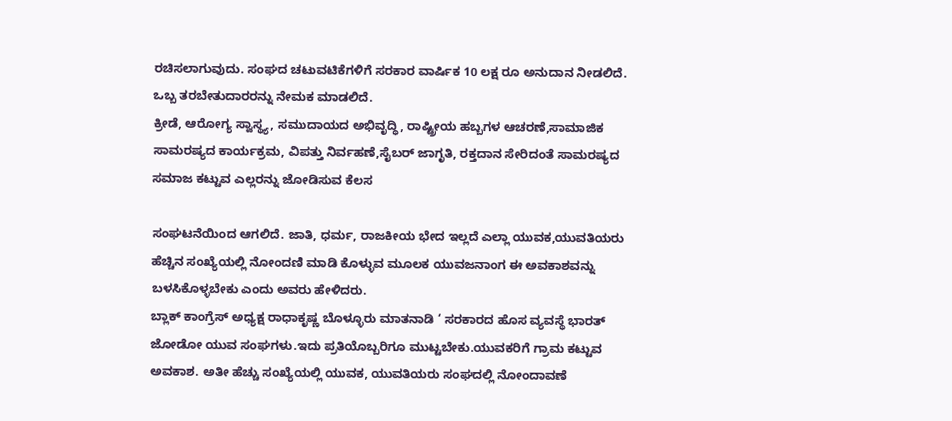ರಚಿಸಲಾಗುವುದು. ಸಂಘದ ಚಟುವಟಿಕೆಗಳಿಗೆ ಸರಕಾರ ವಾರ್ಷಿಕ 10 ಲಕ್ಷ ರೂ ಅನುದಾನ ನೀಡಲಿದೆ. ಒಬ್ಬ ತರಬೇತುದಾರರನ್ನು ನೇಮಕ ಮಾಡಲಿದೆ.
ಕ್ರೀಡೆ, ಆರೋಗ್ಯ ಸ್ವಾಸ್ಥ್ಯ, ಸಮುದಾಯದ ಅಭಿವೃದ್ಧಿ, ರಾಷ್ಟ್ರೀಯ ಹಬ್ಬಗಳ ಆಚರಣೆ,ಸಾಮಾಜಿಕ ಸಾಮರಷ್ಯದ ಕಾರ್ಯಕ್ರಮ, ವಿಪತ್ತು ನಿರ್ವಹಣೆ,ಸೈಬರ್ ಜಾಗೃತಿ, ರಕ್ತದಾನ ಸೇರಿದಂತೆ ಸಾಮರಷ್ಯದ ಸಮಾಜ ಕಟ್ಟುವ ಎಲ್ಲರನ್ನು ಜೋಡಿಸುವ ಕೆಲಸ

ಸಂಘಟನೆಯಿಂದ ಆಗಲಿದೆ. ಜಾತಿ, ಧರ್ಮ, ರಾಜಕೀಯ ಭೇದ ಇಲ್ಲದೆ ಎಲ್ಲಾ ಯುವಕ,ಯುವತಿಯರು ಹೆಚ್ಚಿನ ಸಂಖ್ಯೆಯಲ್ಲಿ ನೋಂದಣಿ ಮಾಡಿ ಕೊಳ್ಳುವ ಮೂಲಕ ಯುವಜನಾಂಗ ಈ ಅವಕಾಶವನ್ನು ಬಳಸಿಕೊಳ್ಳಬೇಕು ಎಂದು ಅವರು ಹೇಳಿದರು.
ಬ್ಲಾಕ್ ಕಾಂಗ್ರೆಸ್ ಅಧ್ಯಕ್ಷ ರಾಧಾಕೃಷ್ಣ ಬೊಳ್ಳೂರು ಮಾತನಾಡಿ ‘ ಸರಕಾರದ ಹೊಸ ವ್ಯವಸ್ಥೆ ಭಾರತ್ ಜೋಡೋ ಯುವ ಸಂಘಗಳು.ಇದು ಪ್ರತಿಯೊಬ್ಬರಿಗೂ ಮುಟ್ಟಬೇಕು.ಯುವಕರಿಗೆ ಗ್ರಾಮ ಕಟ್ಟುವ ಅವಕಾಶ. ಅತೀ ಹೆಚ್ಚು ಸಂಖ್ಯೆಯಲ್ಲಿ ಯುವಕ, ಯುವತಿಯರು ಸಂಘದಲ್ಲಿ ನೋಂದಾವಣೆ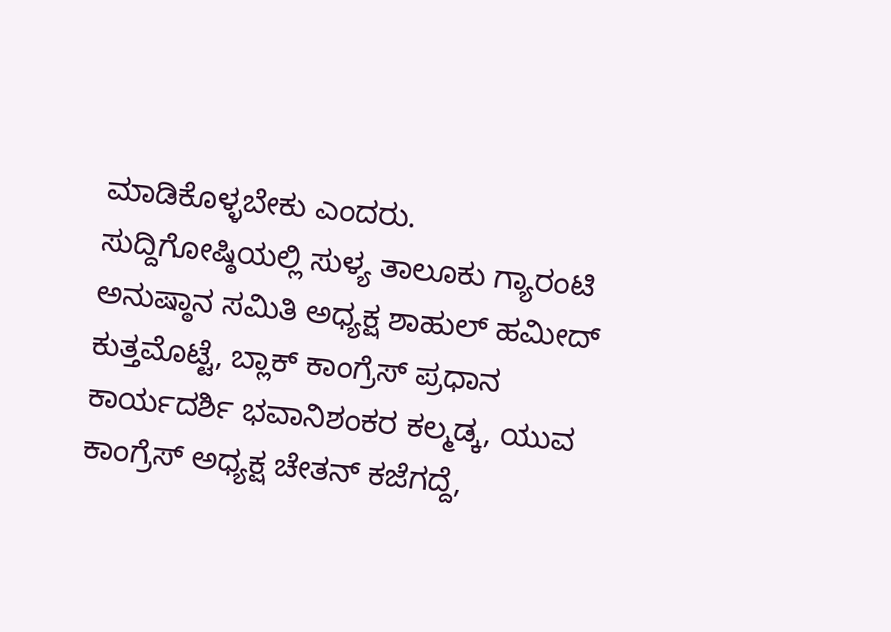ಮಾಡಿಕೊಳ್ಳಬೇಕು ಎಂದರು.
ಸುದ್ದಿಗೋಷ್ಠಿಯಲ್ಲಿ ಸುಳ್ಯ ತಾಲೂಕು ಗ್ಯಾರಂಟಿ ಅನುಷ್ಠಾನ ಸಮಿತಿ ಅಧ್ಯಕ್ಷ ಶಾಹುಲ್ ಹಮೀದ್ ಕುತ್ತಮೊಟ್ಟೆ, ಬ್ಲಾಕ್ ಕಾಂಗ್ರೆಸ್ ಪ್ರಧಾನ ಕಾರ್ಯದರ್ಶಿ ಭವಾನಿಶಂಕರ ಕಲ್ಮಡ್ಕ, ಯುವ ಕಾಂಗ್ರೆಸ್ ಅಧ್ಯಕ್ಷ ಚೇತನ್ ಕಜೆಗದ್ದೆ,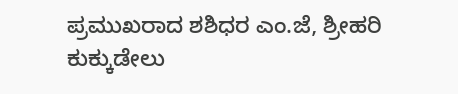ಪ್ರಮುಖರಾದ ಶಶಿಧರ ಎಂ.ಜೆ, ಶ್ರೀಹರಿ ಕುಕ್ಕುಡೇಲು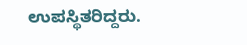ಉಪಸ್ಥಿತರಿದ್ದರು.